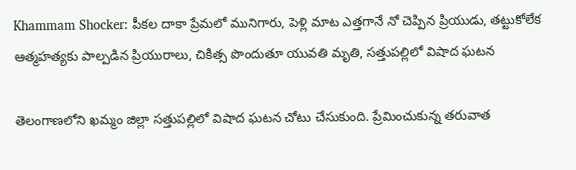Khammam Shocker: పీకల దాకా ప్రేమలో మునిగారు, పెళ్లి మాట ఎత్తగానే నో చెప్పిన ప్రియుడు, తట్టుకోలేక ఆత్మహత్యకు పాల్పడిన ప్రియురాలు, చికిత్స పొందుతూ యువతి మృతి, సత్తుపల్లిలో విషాద ఘటన

తెలంగాణలోని ఖమ్మం జిల్లా సత్తుపల్లిలో విషాద ఘటన చోటు చేసుకుంది. ప్రేమించుకున్న తరువాత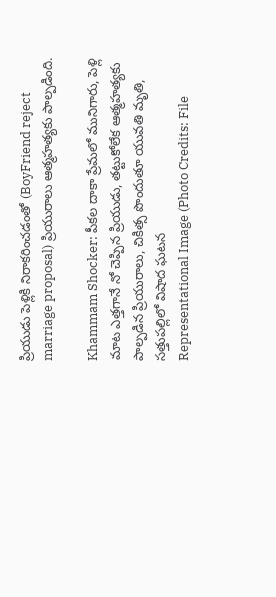ప్రియుడు పెళ్లికి నిరాకరించడంతో (BoyFriend reject marriage proposal) ప్రియురాలు ఆత్మహత్యకు పాల్పడింది.

Khammam Shocker: పీకల దాకా ప్రేమలో మునిగారు, పెళ్లి మాట ఎత్తగానే నో చెప్పిన ప్రియుడు, తట్టుకోలేక ఆత్మహత్యకు పాల్పడిన ప్రియురాలు, చికిత్స పొందుతూ యువతి మృతి, సత్తుపల్లిలో విషాద ఘటన
Representational Image (Photo Credits: File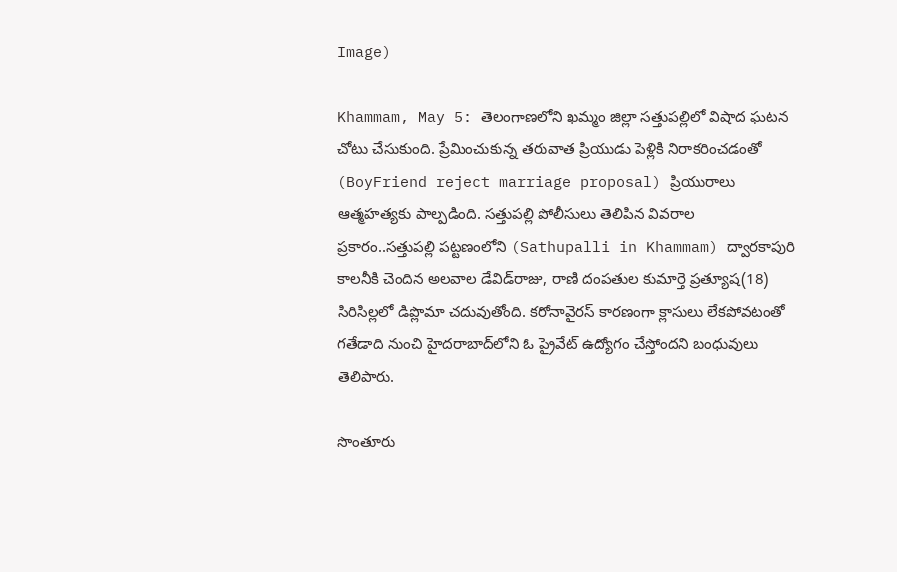Image)

Khammam, May 5: తెలంగాణలోని ఖమ్మం జిల్లా సత్తుపల్లిలో విషాద ఘటన చోటు చేసుకుంది. ప్రేమించుకున్న తరువాత ప్రియుడు పెళ్లికి నిరాకరించడంతో (BoyFriend reject marriage proposal) ప్రియురాలు ఆత్మహత్యకు పాల్పడింది. సత్తుపల్లి పోలీసులు తెలిపిన వివరాల ప్రకారం..సత్తుపల్లి పట్టణంలోని (Sathupalli in Khammam) ద్వారకాపురి కాలనీకి చెందిన అలవాల డేవిడ్‌రాజు, రాణి దంపతుల కుమార్తె ప్రత్యూష(18) సిరిసిల్లలో డిప్లొమా చదువుతోంది. కరోనావైరస్ కారణంగా క్లాసులు లేకపోవటంతో గతేడాది నుంచి హైదరాబాద్‌లోని ఓ ప్రైవేట్‌ ఉద్యోగం చేస్తోందని బంధువులు తెలిపారు.

సొంతూరు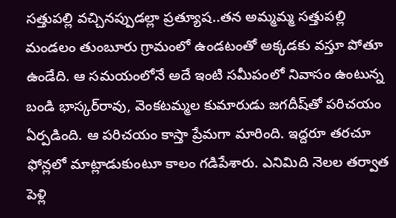సత్తుపల్లి వచ్చినప్పుడల్లా ప్రత్యూష..తన అమ్మమ్మ సత్తుపల్లి మండలం తుంబూరు గ్రామంలో ఉండటంతో అక్కడకు వస్తూ పోతూ ఉండేది. ఆ సమయంలోనే అదే ఇంటి సమీపంలో నివాసం ఉంటున్న బండి భాస్కర్‌రావు, వెంకటమ్మల కుమారుడు జగదీష్‌తో పరిచయం ఏర్పడింది. ఆ పరిచయం కాస్తా ప్రేమగా మారింది. ఇద్దరూ తరచూ ఫోన్లలో మాట్లాడుకుంటూ కాలం గడిపేశారు. ఎనిమిది నెలల తర్వాత పెళ్లి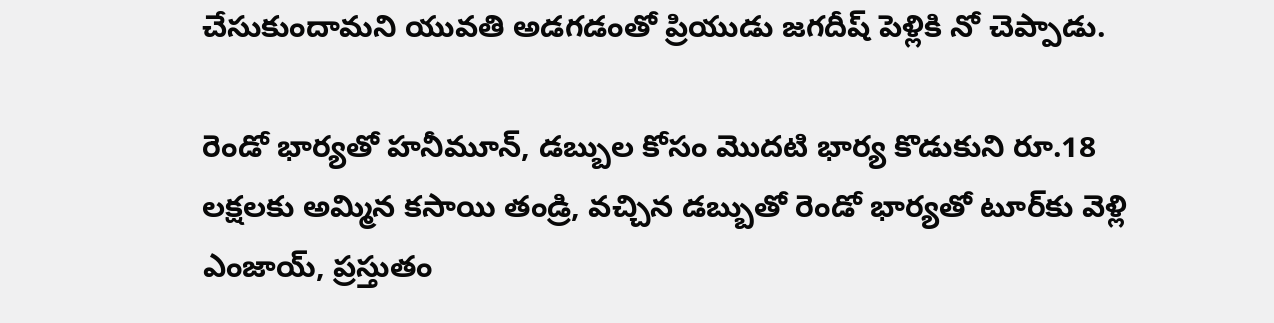చేసుకుందామని యువతి అడగడంతో ప్రియుడు జగదీష్‌ పెళ్లికి నో చెప్పాడు.

రెండో భార్యతో హనీమూన్, డబ్బుల కోసం మొదటి భార్య కొడుకుని రూ.18 లక్షలకు అమ్మిన కసాయి తండ్రి, వచ్చిన డబ్బుతో రెండో భార్యతో టూర్‌కు వెళ్లి ఎంజాయ్‌, ప్రస్తుతం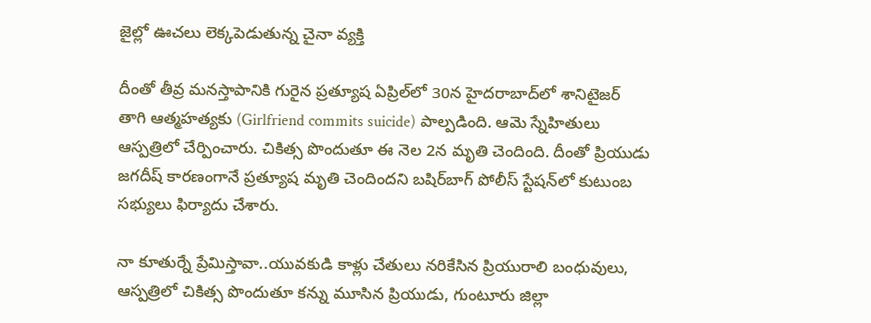జైల్లో ఊచలు లెక్కపెడుతున్న చైనా వ్యక్తి

దీంతో తీవ్ర మనస్తాపానికి గురైన ప్రత్యూష ఏప్రిల్‌లో 30న హైదరాబాద్‌లో శానిటైజర్‌ తాగి ఆత్మహత్యకు (Girlfriend commits suicide) పాల్పడింది. ఆమె స్నేహితులు ఆస్పత్రిలో చేర్పించారు. చికిత్స పొందుతూ ఈ నెల 2న మృతి చెందింది. దీంతో ప్రియుడు జగదీష్‌ కారణంగానే ప్రత్యూష మృతి చెందిందని బషిర్‌బాగ్‌ పోలీస్‌ స్టేషన్‌లో కుటుంబ సభ్యులు ఫిర్యాదు చేశారు.

నా కూతుర్నే ప్రేమిస్తావా..యువకుడి కాళ్లు చేతులు నరికేసిన ప్రియురాలి బంధువులు, ఆస్పత్రిలో చికిత్స పొందుతూ కన్ను మూసిన ప్రియుడు, గుంటూరు జిల్లా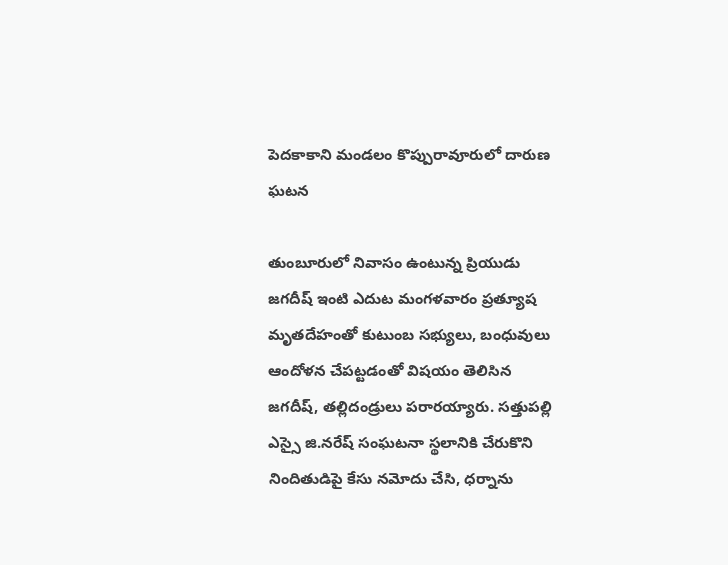పెదకాకాని మండలం కొప్పురావూరులో దారుణ ఘటన

తుంబూరులో నివాసం ఉంటున్న ప్రియుడు జగదీష్‌ ఇంటి ఎదుట మంగళవారం ప్రత్యూష మృతదేహంతో కుటుంబ సభ్యులు, బంధువులు ఆందోళన చేపట్టడంతో విషయం తెలిసిన జగదీష్, తల్లిదండ్రులు పరారయ్యారు. సత్తుపల్లి ఎస్సై జి.నరేష్‌ సంఘటనా స్థలానికి చేరుకొని నిందితుడిపై కేసు నమోదు చేసి, ధర్నాను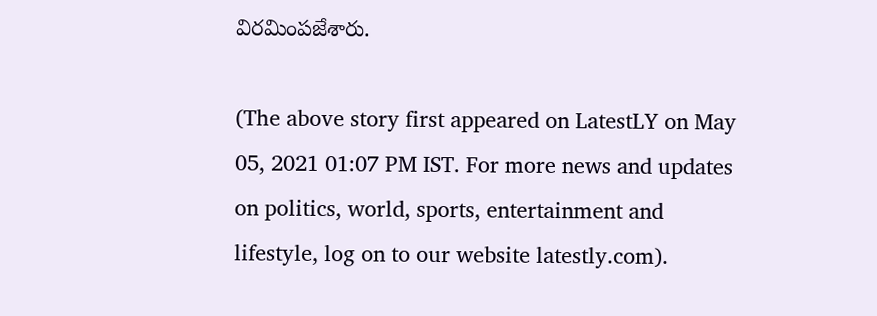విరమింపజేశారు.

(The above story first appeared on LatestLY on May 05, 2021 01:07 PM IST. For more news and updates on politics, world, sports, entertainment and lifestyle, log on to our website latestly.com).